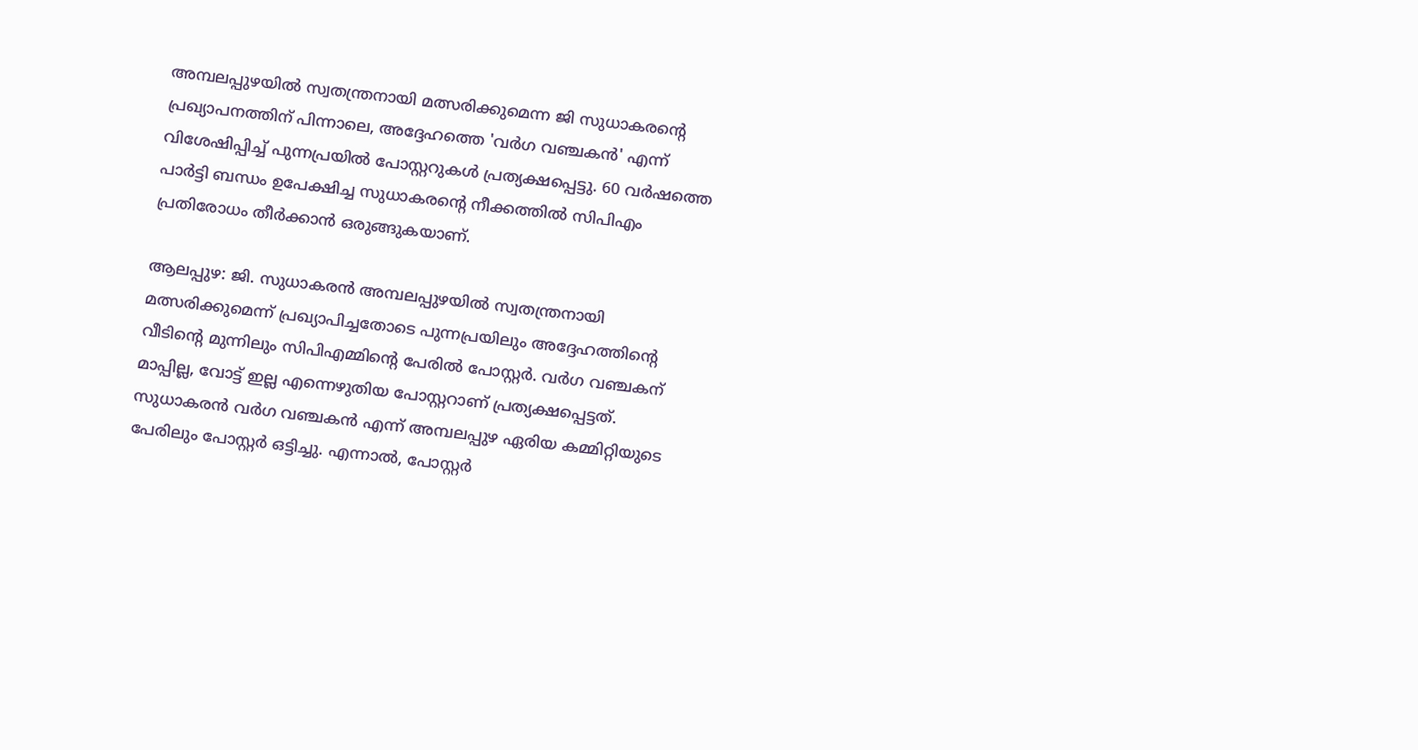അമ്പലപ്പുഴയിൽ സ്വതന്ത്രനായി മത്സരിക്കുമെന്ന ജി സുധാകരന്റെ പ്രഖ്യാപനത്തിന് പിന്നാലെ, അദ്ദേഹത്തെ 'വർഗ വഞ്ചകൻ' എന്ന് വിശേഷിപ്പിച്ച് പുന്നപ്രയിൽ പോസ്റ്ററുകൾ പ്രത്യക്ഷപ്പെട്ടു. 60 വർഷത്തെ പാർട്ടി ബന്ധം ഉപേക്ഷിച്ച സുധാകരന്റെ നീക്കത്തിൽ സിപിഎം പ്രതിരോധം തീർക്കാൻ ഒരുങ്ങുകയാണ്.

ആലപ്പുഴ: ജി. സുധാകരൻ അമ്പലപ്പുഴയിൽ സ്വതന്ത്രനായി മത്സരിക്കുമെന്ന് പ്രഖ്യാപിച്ചതോടെ പുന്നപ്രയിലും അദ്ദേഹത്തിന്‍റെ വീടിന്‍റെ മുന്നിലും സിപിഎമ്മിന്റെ പേരിൽ പോസ്റ്റർ. വർഗ വഞ്ചകന് മാപ്പില്ല, വോട്ട് ഇല്ല എന്നെഴുതിയ പോസ്റ്ററാണ് പ്രത്യക്ഷപ്പെട്ടത്. സുധാകരൻ വർഗ വഞ്ചകൻ എന്ന് അമ്പലപ്പുഴ ഏരിയ കമ്മിറ്റിയുടെ പേരിലും പോസ്റ്റർ ഒട്ടിച്ചു. എന്നാൽ, പോസ്റ്റര്‍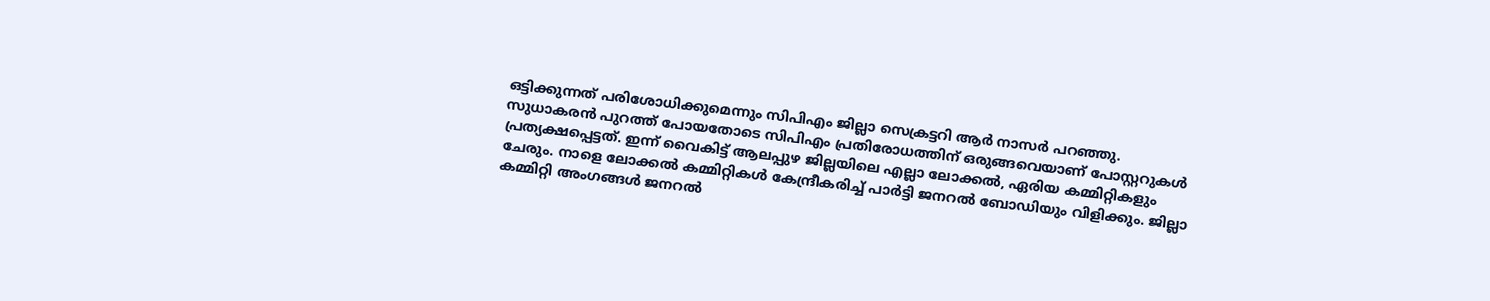ഒട്ടിക്കുന്നത് പരിശോധിക്കുമെന്നും സിപിഎം ജില്ലാ സെക്രട്ടറി ആര്‍ നാസര്‍ പറഞ്ഞു. സുധാകരൻ പുറത്ത് പോയതോടെ സിപിഎം പ്രതിരോധത്തിന് ഒരുങ്ങവെയാണ് പോസ്റ്ററുകൾ പ്രത്യക്ഷപ്പെട്ടത്. ഇന്ന് വൈകിട്ട് ആലപ്പുഴ ജില്ലയിലെ എല്ലാ ലോക്കൽ, ഏരിയ കമ്മിറ്റികളും ചേരും. നാളെ ലോക്കൽ കമ്മിറ്റികൾ കേന്ദ്രീകരിച്ച് പാർട്ടി ജനറൽ ബോഡിയും വിളിക്കും. ജില്ലാ കമ്മിറ്റി അംഗങ്ങൾ ജനറൽ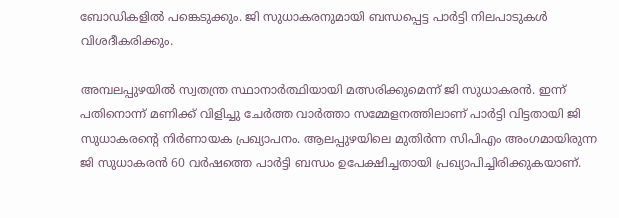ബോഡികളിൽ പങ്കെടുക്കും. ജി സുധാകരനുമായി ബന്ധപ്പെട്ട പാർട്ടി നിലപാടുകൾ വിശദീകരിക്കും.

അമ്പലപ്പുഴയിൽ സ്വതന്ത്ര സ്ഥാനാര്‍ത്ഥിയായി മത്സരിക്കുമെന്ന് ജി സുധാകരൻ. ഇന്ന് പതിനൊന്ന് മണിക്ക് വിളിച്ചു ചേര്‍ത്ത വാര്‍ത്താ സമ്മേളനത്തിലാണ് പാര്‍ട്ടി വിട്ടതായി ജി സുധാകരന്‍റെ നിര്‍ണായക പ്രഖ്യാപനം. ആലപ്പുഴയിലെ മുതിര്‍ന്ന സിപിഎം അംഗമായിരുന്ന ജി സുധാകരൻ 60 വര്‍ഷത്തെ പാര്‍ട്ടി ബന്ധം ഉപേക്ഷിച്ചതായി പ്രഖ്യാപിച്ചിരിക്കുകയാണ്.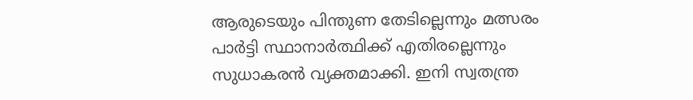ആരുടെയും പിന്തുണ തേടില്ലെന്നും മത്സരം പാര്‍ട്ടി സ്ഥാനാര്‍ത്ഥിക്ക് എതിരല്ലെന്നും സുധാകരൻ വ്യക്തമാക്കി. ഇനി സ്വതന്ത്ര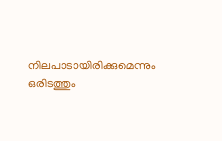നിലപാടായിരിക്കുമെന്നും ഒരിടത്തും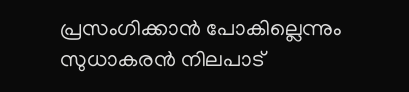പ്രസംഗിക്കാൻ പോകില്ലെന്നും സുധാകരൻ നിലപാട്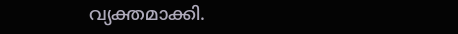വ്യക്തമാക്കി.